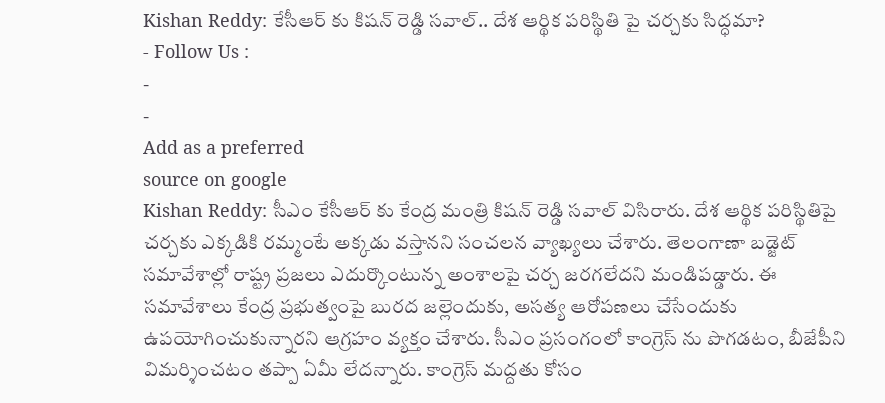Kishan Reddy: కేసీఆర్ కు కిషన్ రెడ్డి సవాల్.. దేశ ఆర్థిక పరిస్థితి పై చర్చకు సిద్ధమా?
- Follow Us :
-
-
Add as a preferred
source on google
Kishan Reddy: సీఎం కేసీఆర్ కు కేంద్ర మంత్రి కిషన్ రెడ్డి సవాల్ విసిరారు. దేశ ఆర్థిక పరిస్థితిపై చర్చకు ఎక్కడికి రమ్మంటే అక్కడు వస్తానని సంచలన వ్యాఖ్యలు చేశారు. తెలంగాణా బడ్జెట్ సమావేశాల్లో రాష్ట్ర ప్రజలు ఎదుర్కొంటున్న అంశాలపై చర్చ జరగలేదని మండిపడ్డారు. ఈ సమావేశాలు కేంద్ర ప్రభుత్వంపై బురద జల్లెందుకు, అసత్య ఆరోపణలు చేసేందుకు ఉపయోగించుకున్నారని ఆగ్రహం వ్యక్తం చేశారు. సీఎం ప్రసంగంలో కాంగ్రెస్ ను పొగడటం, బీజేపీని విమర్శించటం తప్పా ఏమీ లేదన్నారు. కాంగ్రెస్ మద్దతు కోసం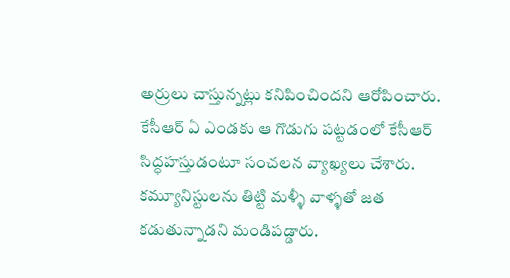అర్రులు చాస్తున్నట్లు కనిపించిందని ఆరోపించారు. కేసీఆర్ ఏ ఎండకు ఆ గొడుగు పట్టడంలో కేసీఆర్ సిద్ధహస్తుడంటూ సంచలన వ్యాఖ్యలు చేశారు. కమ్యూనిస్టులను తిట్టి మళ్ళీ వాళ్ళతో జత కడుతున్నాడని మండిపడ్డారు.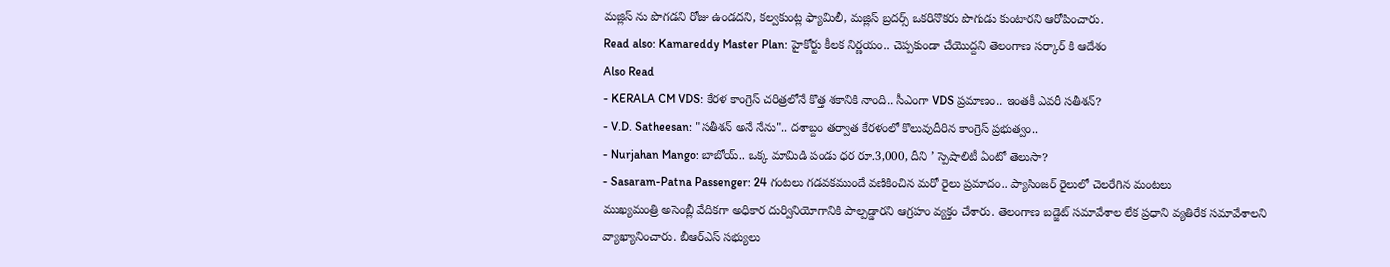మజ్లిస్ ను పొగడని రోజు ఉండదని, కల్వకుంట్ల ఫ్యామిలీ, మజ్లిస్ బ్రదర్స్ ఒకరినొకరు పొగుడు కుంటారని ఆరోపించారు.
Read also: Kamareddy Master Plan: హైకోర్టు కీలక నిర్ణయం.. చెప్పకుండా చేయొద్దని తెలంగాణ సర్కార్ కి ఆదేశం
Also Read
- KERALA CM VDS: కేరళ కాంగ్రెస్ చరిత్రలోనే కొత్త శకానికి నాంది.. సీఎంగా VDS ప్రమాణం.. ఇంతకీ ఎవరీ సతీశన్?
- V.D. Satheesan: "సతీశన్ అనే నేను".. దశాబ్దం తర్వాత కేరళంలో కొలువుదీరిన కాంగ్రెస్ ప్రభుత్వం..
- Nurjahan Mango: బాబోయ్.. ఒక్క మామిడి పండు ధర రూ.3,000, దీని ’ స్పెషాలిటీ ఏంటో తెలుసా?
- Sasaram-Patna Passenger: 24 గంటలు గడవకముందే వణికించిన మరో రైలు ప్రమాదం.. ప్యాసింజర్ రైలులో చెలరేగిన మంటలు
ముఖ్యమంత్రి అసెంబ్లీ వేదికగా అధికార దుర్వినియోగానికి పాల్పడ్డారని ఆగ్రహం వ్యక్తం చేశారు. తెలంగాణ బడ్జెట్ సమావేశాల లేక ప్రధాని వ్యతిరేక సమావేశాలని వ్యాఖ్యానించారు. బీఆర్ఎస్ సభ్యులు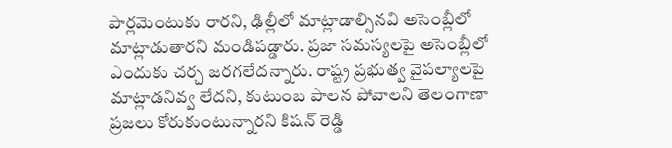పార్లమెంటుకు రారని, ఢిల్లీలో మాట్లాడాల్సినవి అసెంబ్లీలో మాట్లాడుతారని మండిపడ్డారు. ప్రజా సమస్యలపై అసెంబ్లీలో ఎందుకు చర్చ జరగలేదన్నారు. రాష్ట్ర ప్రభుత్వ వైపల్యాలపై మాట్లాడనివ్వ లేదని, కుటుంబ పాలన పోవాలని తెలంగాణా ప్రజలు కోరుకుంటున్నారని కిషన్ రెడ్డి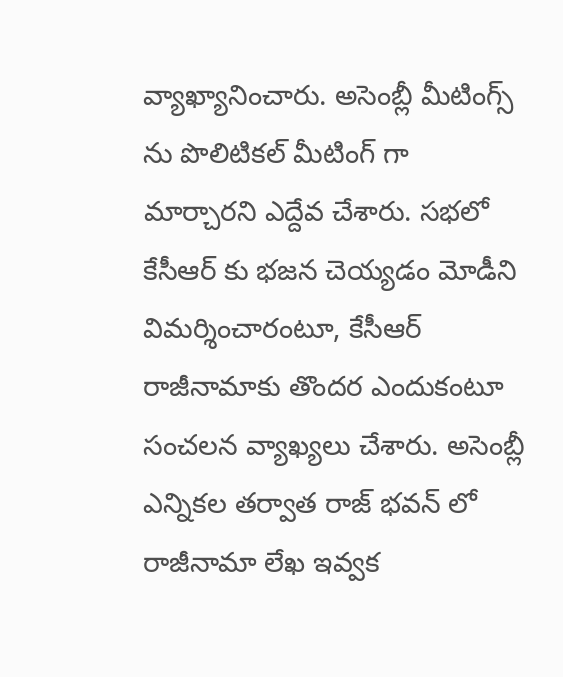వ్యాఖ్యానించారు. అసెంబ్లీ మీటింగ్స్ ను పొలిటికల్ మీటింగ్ గా మార్చారని ఎద్దేవ చేశారు. సభలో కేసీఆర్ కు భజన చెయ్యడం మోడీని విమర్శించారంటూ, కేసీఆర్ రాజీనామాకు తొందర ఎందుకంటూ సంచలన వ్యాఖ్యలు చేశారు. అసెంబ్లీ ఎన్నికల తర్వాత రాజ్ భవన్ లో రాజీనామా లేఖ ఇవ్వక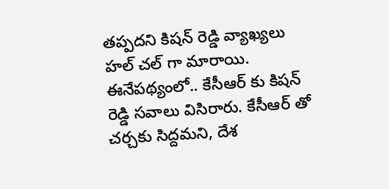తప్పదని కిషన్ రెడ్డి వ్యాఖ్యలు హల్ చల్ గా మారాయి. ఈనేపథ్యంలో.. కేసీఆర్ కు కిషన్ రెడ్డి సవాలు విసిరారు. కేసీఆర్ తో చర్చకు సిద్దమని, దేశ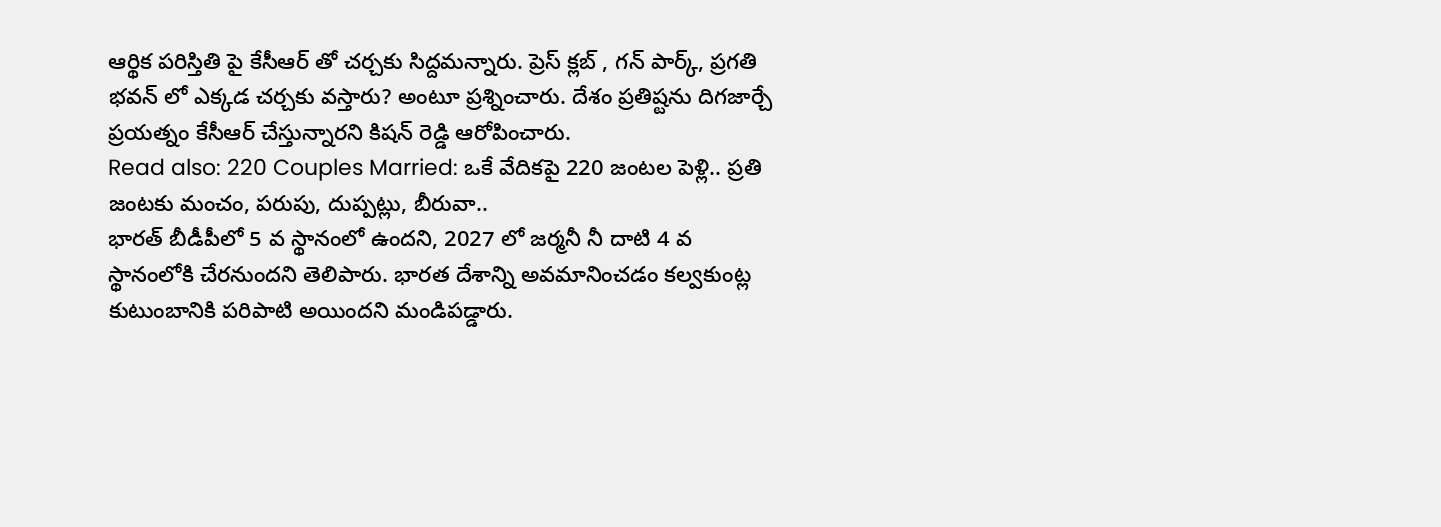ఆర్థిక పరిస్తితి పై కేసీఆర్ తో చర్చకు సిద్దమన్నారు. ప్రెస్ క్లబ్ , గన్ పార్క్, ప్రగతి భవన్ లో ఎక్కడ చర్చకు వస్తారు? అంటూ ప్రశ్నించారు. దేశం ప్రతిష్టను దిగజార్చే ప్రయత్నం కేసీఆర్ చేస్తున్నారని కిషన్ రెడ్డి ఆరోపించారు.
Read also: 220 Couples Married: ఒకే వేదికపై 220 జంటల పెళ్లి.. ప్రతి జంటకు మంచం, పరుపు, దుప్పట్లు, బీరువా..
భారత్ బీడీపీలో 5 వ స్థానంలో ఉందని, 2027 లో జర్మనీ నీ దాటి 4 వ స్థానంలోకి చేరనుందని తెలిపారు. భారత దేశాన్ని అవమానించడం కల్వకుంట్ల కుటుంబానికి పరిపాటి అయిందని మండిపడ్డారు.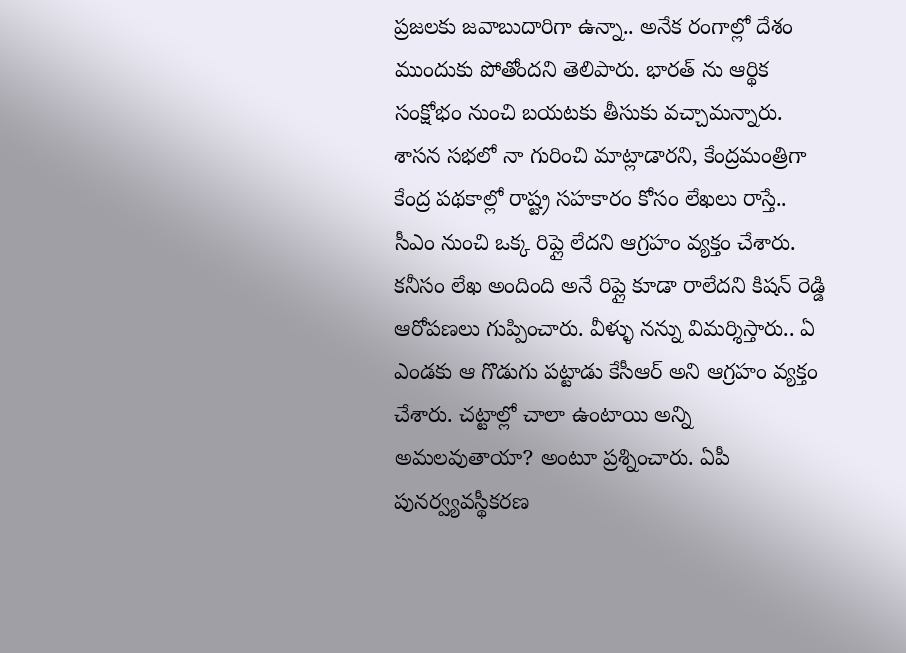ప్రజలకు జవాబుదారిగా ఉన్నా.. అనేక రంగాల్లో దేశం ముందుకు పోతోందని తెలిపారు. భారత్ ను ఆర్థిక సంక్షోభం నుంచి బయటకు తీసుకు వచ్చామన్నారు. శాసన సభలో నా గురించి మాట్లాడారని, కేంద్రమంత్రిగా కేంద్ర పథకాల్లో రాష్ట్ర సహకారం కోసం లేఖలు రాస్తే.. సీఎం నుంచి ఒక్క రిప్లై లేదని ఆగ్రహం వ్యక్తం చేశారు. కనీసం లేఖ అందింది అనే రిప్లై కూడా రాలేదని కిషన్ రెడ్డి ఆరోపణలు గుప్పించారు. వీళ్ళు నన్ను విమర్శిస్తారు.. ఏ ఎండకు ఆ గొడుగు పట్టాడు కేసీఆర్ అని ఆగ్రహం వ్యక్తం చేశారు. చట్టాల్లో చాలా ఉంటాయి అన్ని అమలవుతాయా? అంటూ ప్రశ్నించారు. ఏపీ పునర్వ్యవస్థీకరణ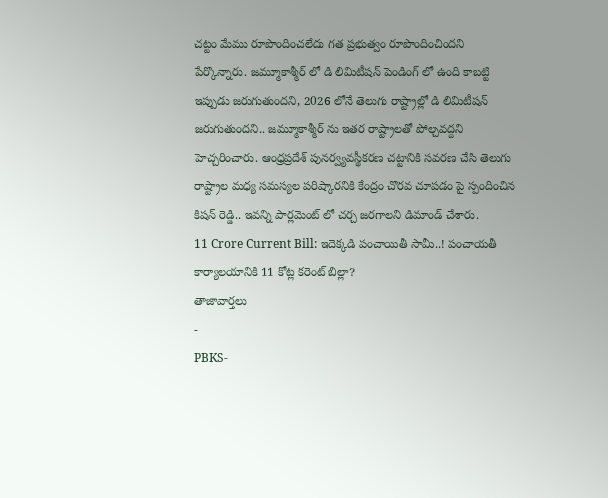చట్టం మేము రూపొందించలేదు గత ప్రభుత్వం రూపొందించిందని పేర్కొన్నారు. జమ్మూకాశ్మీర్ లో డి లిమిటీషన్ పెండింగ్ లో ఉంది కాబట్టి ఇప్పుడు జరుగుతుందని, 2026 లోనే తెలుగు రాష్ట్రాల్లో డి లిమిటీషన్ జరుగుతుందని.. జమ్మూకాశ్మీర్ ను ఇతర రాష్ట్రాలతో పోల్చవద్దని హెచ్చరించారు. ఆంధ్రప్రదేశ్ పునర్వ్యవస్థీకరణ చట్టానికి సవరణ చేసి తెలుగు రాష్ట్రాల మధ్య సమస్యల పరిష్కారనికి కేంద్రం చొరవ చూపడం పై స్పందించిన కిషన్ రెడ్డి.. ఇవన్ని పార్లమెంట్ లో చర్చ జరగాలని డిమాండ్ చేశారు.
11 Crore Current Bill: ఇదెక్కడి పంచాయితీ సామీ..! పంచాయతీ కార్యాలయానికి 11 కోట్ల కరెంట్ బిల్లా?
తాజావార్తలు
-
PBKS-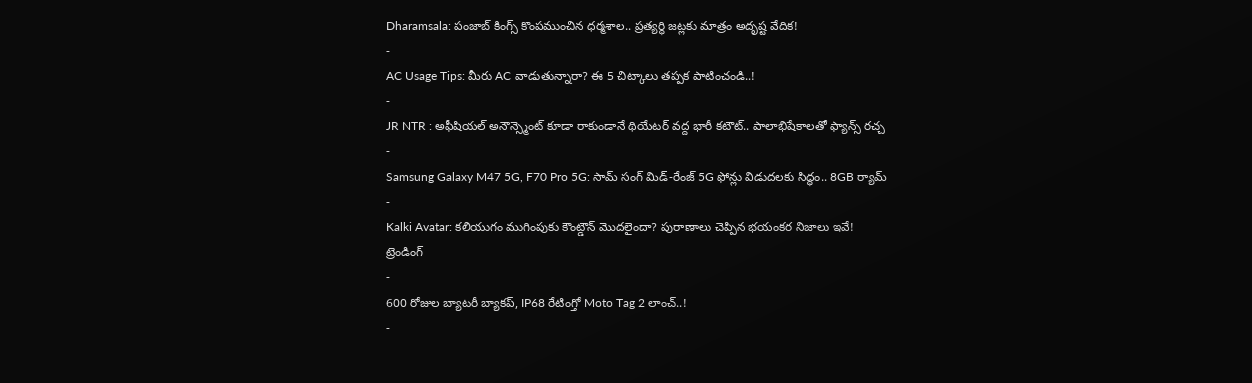Dharamsala: పంజాబ్ కింగ్స్ కొంపముంచిన ధర్మశాల.. ప్రత్యర్థి జట్లకు మాత్రం అదృష్ట వేదిక!
-
AC Usage Tips: మీరు AC వాడుతున్నారా? ఈ 5 చిట్కాలు తప్పక పాటించండి..!
-
JR NTR : అఫీషియల్ అనౌన్స్మెంట్ కూడా రాకుండానే థియేటర్ వద్ద భారీ కటౌట్.. పాలాభిషేకాలతో ఫ్యాన్స్ రచ్చ
-
Samsung Galaxy M47 5G, F70 Pro 5G: సామ్ సంగ్ మిడ్-రేంజ్ 5G ఫోన్లు విడుదలకు సిద్ధం.. 8GB ర్యామ్
-
Kalki Avatar: కలియుగం ముగింపుకు కౌంట్డౌన్ మొదలైందా? పురాణాలు చెప్పిన భయంకర నిజాలు ఇవే!
ట్రెండింగ్
-
600 రోజుల బ్యాటరీ బ్యాకప్, IP68 రేటింగ్తో Moto Tag 2 లాంచ్..!
-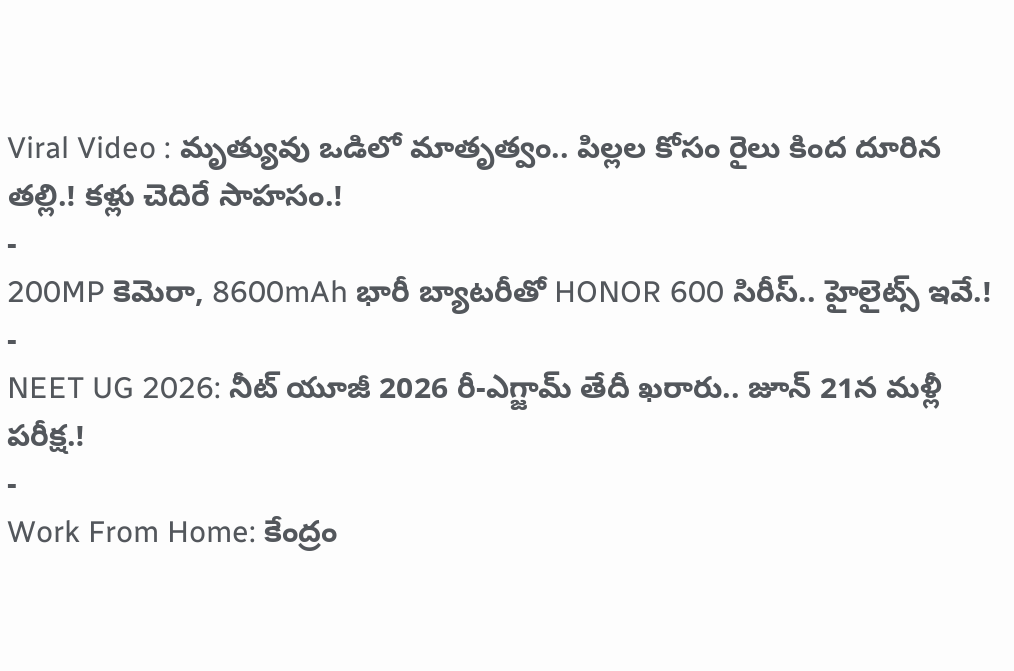Viral Video : మృత్యువు ఒడిలో మాతృత్వం.. పిల్లల కోసం రైలు కింద దూరిన తల్లి.! కళ్లు చెదిరే సాహసం.!
-
200MP కెమెరా, 8600mAh భారీ బ్యాటరీతో HONOR 600 సిరీస్.. హైలైట్స్ ఇవే.!
-
NEET UG 2026: నీట్ యూజీ 2026 రీ-ఎగ్జామ్ తేదీ ఖరారు.. జూన్ 21న మళ్లీ పరీక్ష.!
-
Work From Home: కేంద్రం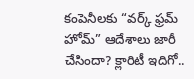కంపెనీలకు “వర్క్ ఫ్రమ్ హోమ్” ఆదేశాలు జారీ చేసిందా? క్లారిటీ ఇదిగో..